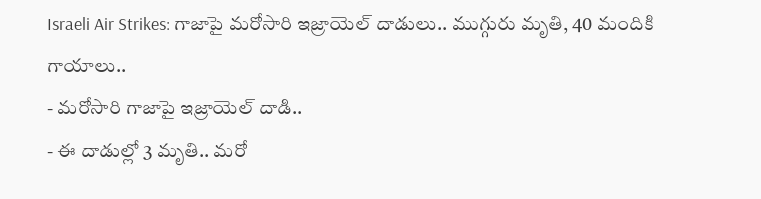Israeli Air Strikes: గాజాపై మరోసారి ఇజ్రాయెల్ దాడులు.. ముగ్గురు మృతి, 40 మందికి గాయాలు..
- మరోసారి గాజాపై ఇజ్రాయెల్ దాడి..
- ఈ దాడుల్లో 3 మృతి.. మరో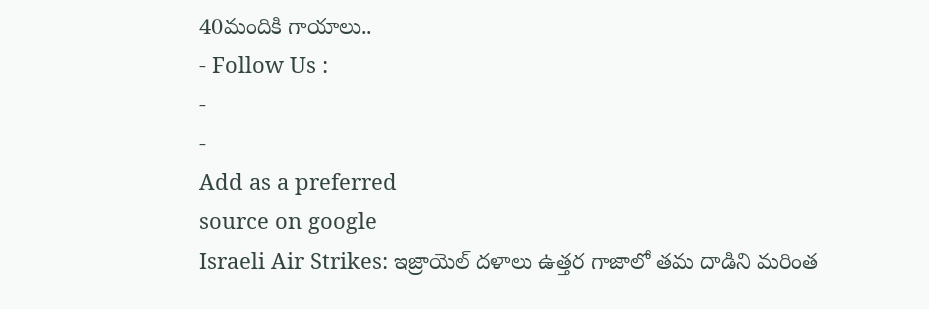40మందికి గాయాలు..
- Follow Us :
-
-
Add as a preferred
source on google
Israeli Air Strikes: ఇజ్రాయెల్ దళాలు ఉత్తర గాజాలో తమ దాడిని మరింత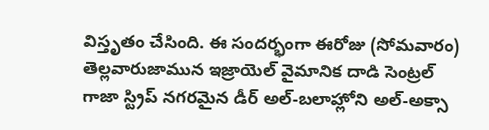విస్తృతం చేసింది. ఈ సందర్భంగా ఈరోజు (సోమవారం) తెల్లవారుజామున ఇజ్రాయెల్ వైమానిక దాడి సెంట్రల్ గాజా స్ట్రిప్ నగరమైన డీర్ అల్-బలాహ్లోని అల్-అక్సా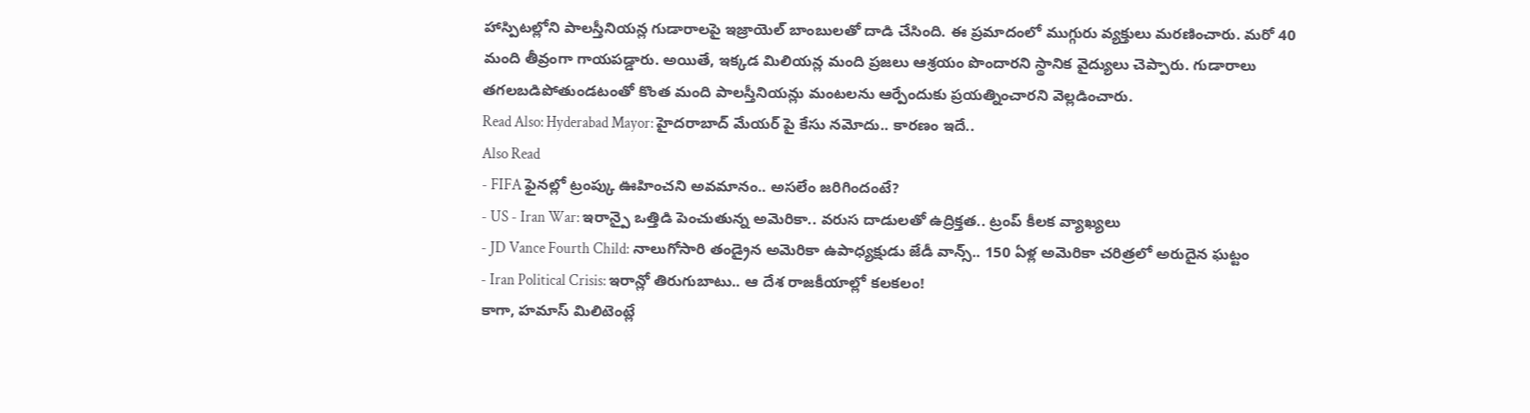హాస్పిటల్లోని పాలస్తీనియన్ల గుడారాలపై ఇజ్రాయెల్ బాంబులతో దాడి చేసింది. ఈ ప్రమాదంలో ముగ్గురు వ్యక్తులు మరణించారు. మరో 40 మంది తీవ్రంగా గాయపడ్డారు. అయితే, ఇక్కడ మిలియన్ల మంది ప్రజలు ఆశ్రయం పొందారని స్థానిక వైద్యులు చెప్పారు. గుడారాలు తగలబడిపోతుండటంతో కొంత మంది పాలస్తీనియన్లు మంటలను ఆర్పేందుకు ప్రయత్నించారని వెల్లడించారు.
Read Also: Hyderabad Mayor: హైదరాబాద్ మేయర్ పై కేసు నమోదు.. కారణం ఇదే..
Also Read
- FIFA ఫైనల్లో ట్రంప్కు ఊహించని అవమానం.. అసలేం జరిగిందంటే?
- US - Iran War: ఇరాన్పై ఒత్తిడి పెంచుతున్న అమెరికా.. వరుస దాడులతో ఉద్రిక్తత.. ట్రంప్ కీలక వ్యాఖ్యలు
- JD Vance Fourth Child: నాలుగోసారి తండ్రైన అమెరికా ఉపాధ్యక్షుడు జేడీ వాన్స్.. 150 ఏళ్ల అమెరికా చరిత్రలో అరుదైన ఘట్టం
- Iran Political Crisis: ఇరాన్లో తిరుగుబాటు.. ఆ దేశ రాజకీయాల్లో కలకలం!
కాగా, హమాస్ మిలిటెంట్లే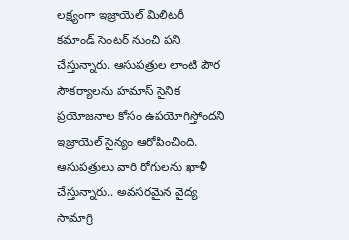లక్ష్యంగా ఇజ్రాయెల్ మిలిటరీ కమాండ్ సెంటర్ నుంచి పని చేస్తున్నారు. ఆసుపత్రుల లాంటి పౌర సౌకర్యాలను హమాస్ సైనిక ప్రయోజనాల కోసం ఉపయోగిస్తోందని ఇజ్రాయెల్ సైన్యం ఆరోపించింది. ఆసుపత్రులు వారి రోగులను ఖాళీ చేస్తున్నారు.. అవసరమైన వైద్య సామాగ్రి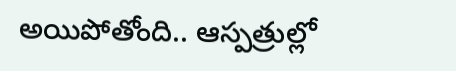అయిపోతోంది.. ఆస్పత్రుల్లో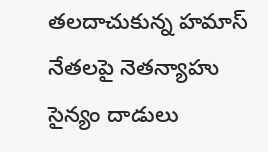తలదాచుకున్న హమాస్ నేతలపై నెతన్యాహు సైన్యం దాడులు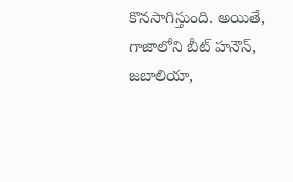కొనసాగిస్తుంది. అయితే, గాజాలోని బీట్ హనౌన్, జబాలియా,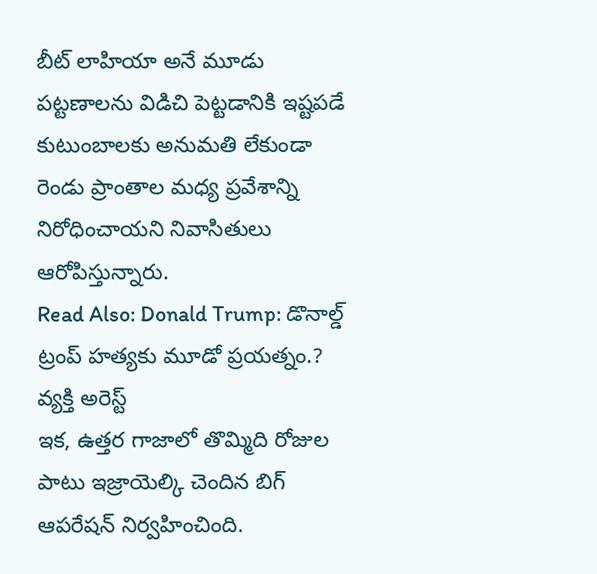బీట్ లాహియా అనే మూడు పట్టణాలను విడిచి పెట్టడానికి ఇష్టపడే కుటుంబాలకు అనుమతి లేకుండా రెండు ప్రాంతాల మధ్య ప్రవేశాన్ని నిరోధించాయని నివాసితులు ఆరోపిస్తున్నారు.
Read Also: Donald Trump: డొనాల్డ్ ట్రంప్ హత్యకు మూడో ప్రయత్నం.? వ్యక్తి అరెస్ట్
ఇక, ఉత్తర గాజాలో తొమ్మిది రోజుల పాటు ఇజ్రాయెల్కి చెందిన బిగ్ ఆపరేషన్ నిర్వహించింది.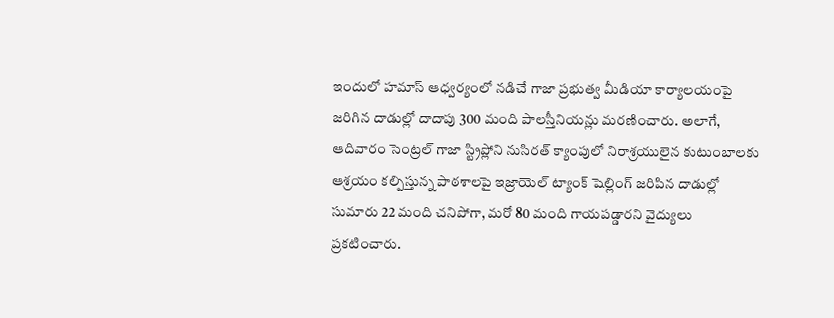ఇందులో హమాస్ ఆధ్వర్యంలో నడిచే గాజా ప్రభుత్వ మీడియా కార్యాలయంపై జరిగిన దాడుల్లో దాదాపు 300 మంది పాలస్తీనియన్లు మరణించారు. అలాగే, ఆదివారం సెంట్రల్ గాజా స్ట్రిప్లోని నుసిరత్ క్యాంపులో నిరాశ్రయులైన కుటుంబాలకు ఆశ్రయం కల్పిస్తున్న పాఠశాలపై ఇజ్రాయెల్ ట్యాంక్ షెల్లింగ్ జరిపిన దాడుల్లో సుమారు 22 మంది చనిపోగా, మరో 80 మంది గాయపడ్డారని వైద్యులు ప్రకటించారు.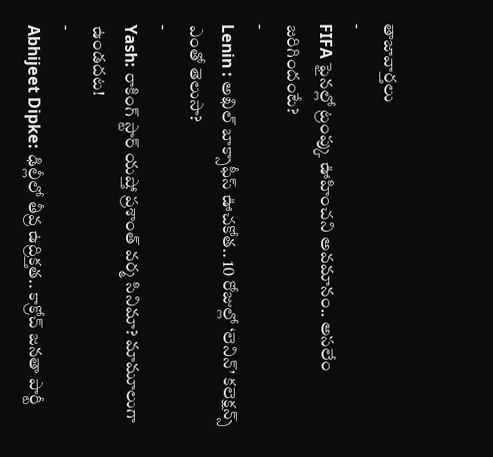తాజావార్తలు
-
FIFA ఫైనల్లో ట్రంప్కు ఊహించని అవమానం.. అసలేం జరిగిందంటే?
-
Lenin : అఖిల్ బాక్సాఫీస్ ఊచకోత.. 10 రోజుల్లో ‘లెనిన్’ కలెక్షన్స్ ఎంతో తెలుసా?
-
Yash: రాకింగ్ స్టార్ యష్తో ప్రశాంత్ వర్మ సినిమా? మామూలుగా ఉండదట!
-
Abhijeet Dipke: ఢిల్లీలో తీవ్ర ఉద్రిక్తత.. కాక్రోచ్ జనతా పార్టీ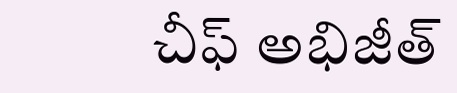చీఫ్ అభిజీత్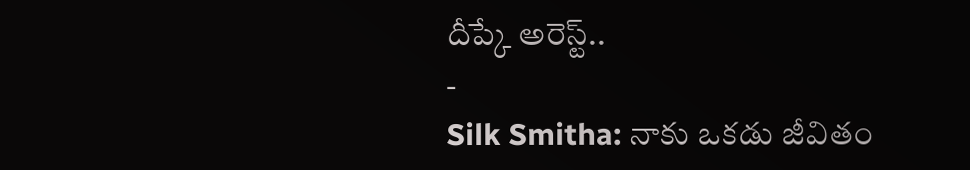దీప్కే అరెస్ట్..
-
Silk Smitha: నాకు ఒకడు జీవితం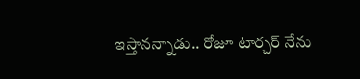ఇస్తానన్నాడు.. రోజూ టార్చర్ నేను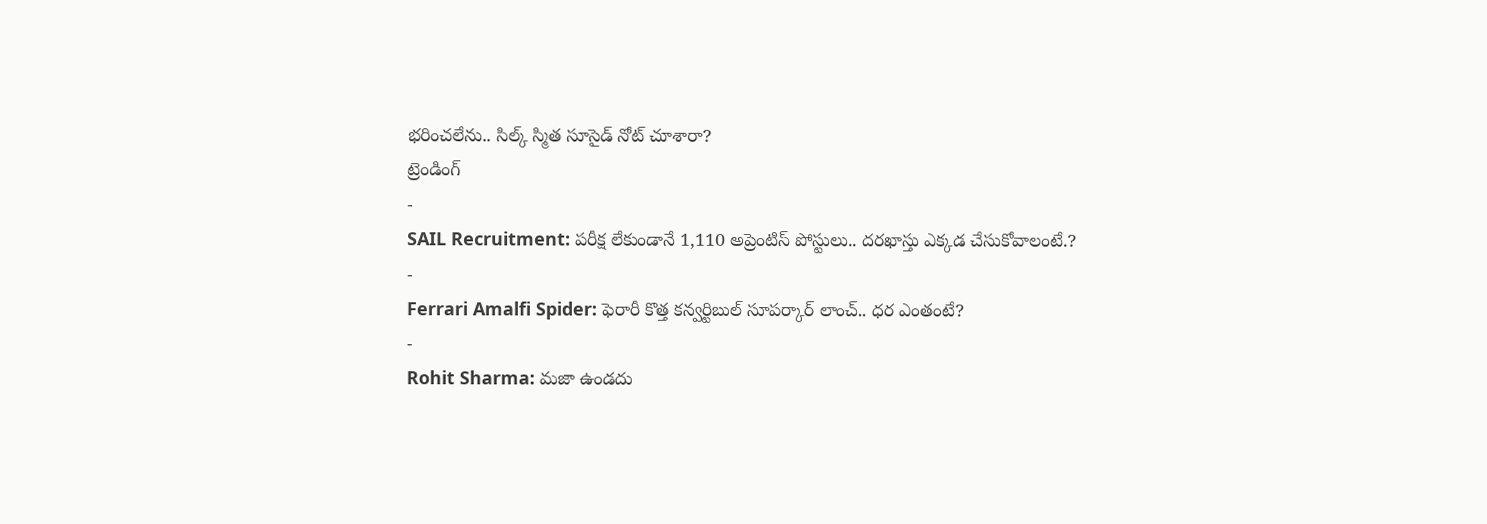భరించలేను.. సిల్క్ స్మిత సూసైడ్ నోట్ చూశారా?
ట్రెండింగ్
-
SAIL Recruitment: పరీక్ష లేకుండానే 1,110 అప్రెంటిస్ పోస్టులు.. దరఖాస్తు ఎక్కడ చేసుకోవాలంటే.?
-
Ferrari Amalfi Spider: ఫెరారీ కొత్త కన్వర్టిబుల్ సూపర్కార్ లాంచ్.. ధర ఎంతంటే?
-
Rohit Sharma: మజా ఉండదు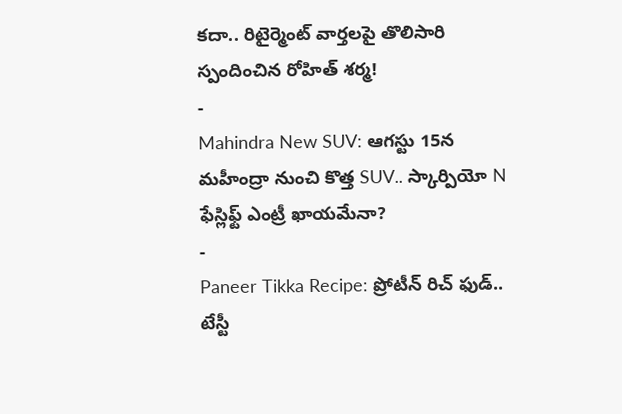కదా.. రిటైర్మెంట్ వార్తలపై తొలిసారి స్పందించిన రోహిత్ శర్మ!
-
Mahindra New SUV: ఆగస్టు 15న మహీంద్రా నుంచి కొత్త SUV.. స్కార్పియో N ఫేస్లిఫ్ట్ ఎంట్రీ ఖాయమేనా?
-
Paneer Tikka Recipe: ప్రోటీన్ రిచ్ ఫుడ్.. టేస్టీ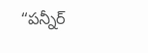“పన్నీర్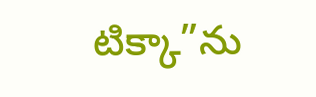టిక్కా”ను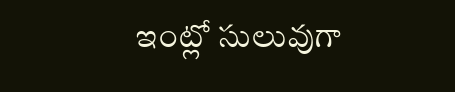ఇంట్లో సులువుగా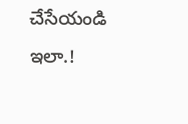చేసేయండి ఇలా.!